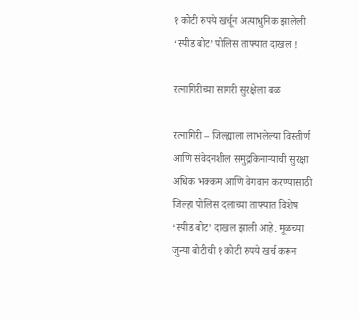१ कोटी रुपये खर्चून अत्याधुनिक झालेली ‘स्पीड बोट’ पोलिस ताफ्यात दाखल !

रत्नागिरीच्या सागरी सुरक्षेला बळ

रत्नागिरी – जिल्ह्याला लाभलेल्या विस्तीर्ण आणि संवेदनशील समुद्रकिनार्‍याची सुरक्षा अधिक भक्कम आणि वेगवान करण्यासाठी जिल्हा पोलिस दलाच्या ताफ्यात विशेष ‘स्पीड बोट’ दाखल झाली आहे. मूळच्या जुन्या बोटीची १ कोटी रुपये खर्च करून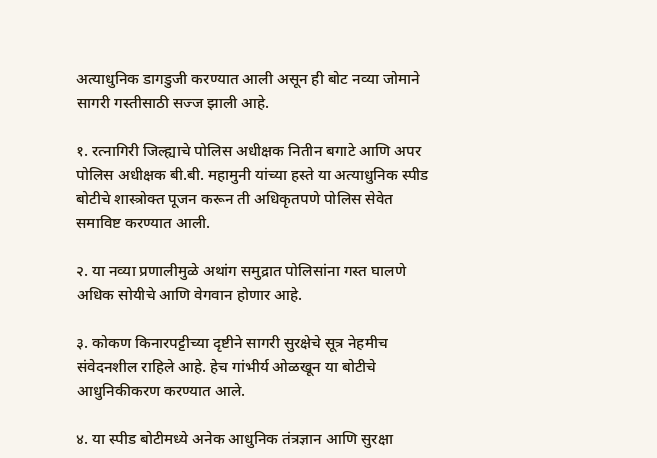अत्याधुनिक डागडुजी करण्यात आली असून ही बोट नव्या जोमाने सागरी गस्तीसाठी सज्ज झाली आहे.

१. रत्नागिरी जिल्ह्याचे पोलिस अधीक्षक नितीन बगाटे आणि अपर पोलिस अधीक्षक बी.बी. महामुनी यांच्या हस्ते या अत्याधुनिक स्पीड बोटीचे शास्त्रोक्त पूजन करून ती अधिकृतपणे पोलिस सेवेत समाविष्ट करण्यात आली.

२. या नव्या प्रणालीमुळे अथांग समुद्रात पोलिसांना गस्त घालणे अधिक सोयीचे आणि वेगवान होणार आहे.

३. कोकण किनारपट्टीच्या दृष्टीने सागरी सुरक्षेचे सूत्र नेहमीच संवेदनशील राहिले आहे. हेच गांभीर्य ओळखून या बोटीचे आधुनिकीकरण करण्यात आले.

४. या स्पीड बोटीमध्ये अनेक आधुनिक तंत्रज्ञान आणि सुरक्षा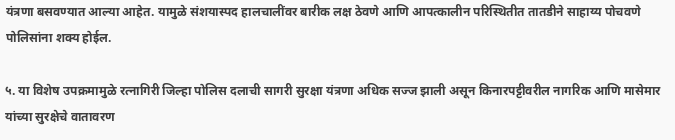यंत्रणा बसवण्यात आल्या आहेत. यामुळे संशयास्पद हालचालींवर बारीक लक्ष ठेवणे आणि आपत्कालीन परिस्थितीत तातडीने साहाय्य पोचवणे पोलिसांना शक्य होईल.

५. या विशेष उपक्रमामुळे रत्नागिरी जिल्हा पोलिस दलाची सागरी सुरक्षा यंत्रणा अधिक सज्ज झाली असून किनारपट्टीवरील नागरिक आणि मासेमार यांच्या सुरक्षेचे वातावरण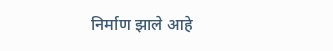निर्माण झाले आहे